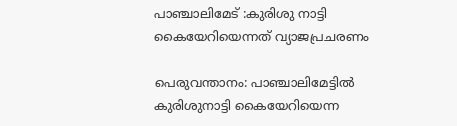പാഞ്ചാലിമേട് :കുരിശു നാട്ടി കൈയേറിയെന്നത് വ്യാജപ്രചരണം

പെരുവന്താനം: പാഞ്ചാലിമേട്ടില്‍ കുരിശുനാട്ടി കൈയേറിയെന്ന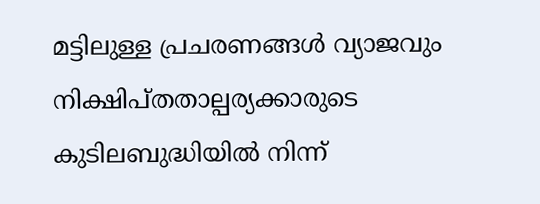മട്ടിലുള്ള പ്രചരണങ്ങള്‍ വ്യാജവും നിക്ഷിപ്തതാല്പര്യക്കാരുടെ കുടിലബുദ്ധിയില്‍ നിന്ന്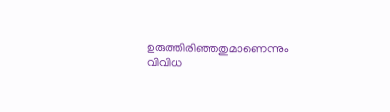ഉരുത്തിരിഞ്ഞതുമാണെന്നും വിവിധ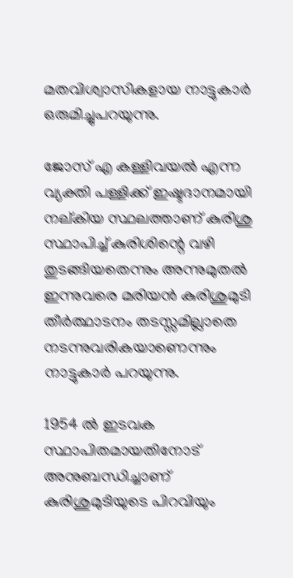മതവിശ്വാസികളായ നാട്ടുകാര്‍ ഒരുമിച്ചുപറയുന്നു.

ജോസ് എ കള്ളിവയല്‍ എന്ന വ്യക്തി പള്ളിക്ക് ഇഷ്ടദാനമായി നല്കിയ സ്ഥലത്താണ് കുരിശു സ്ഥാപിച്ച് കുരിശിന്റെ വഴി തുടങ്ങിയതെന്നും അന്നുമുതല്‍ ഇന്നുവരെ മരിയന്‍ കുരിശുമുടി തീര്‍ത്ഥാടനം തടസ്സമില്ലാതെ നടന്നുവരികയാണെന്നും നാട്ടുകാര്‍ പറയുന്നു.

1954 ല്‍ ഇടവക സ്ഥാപിതമായതിനോട് അനുബന്ധിച്ചാണ് കുരിശുമുടിയുടെ പിറവിയും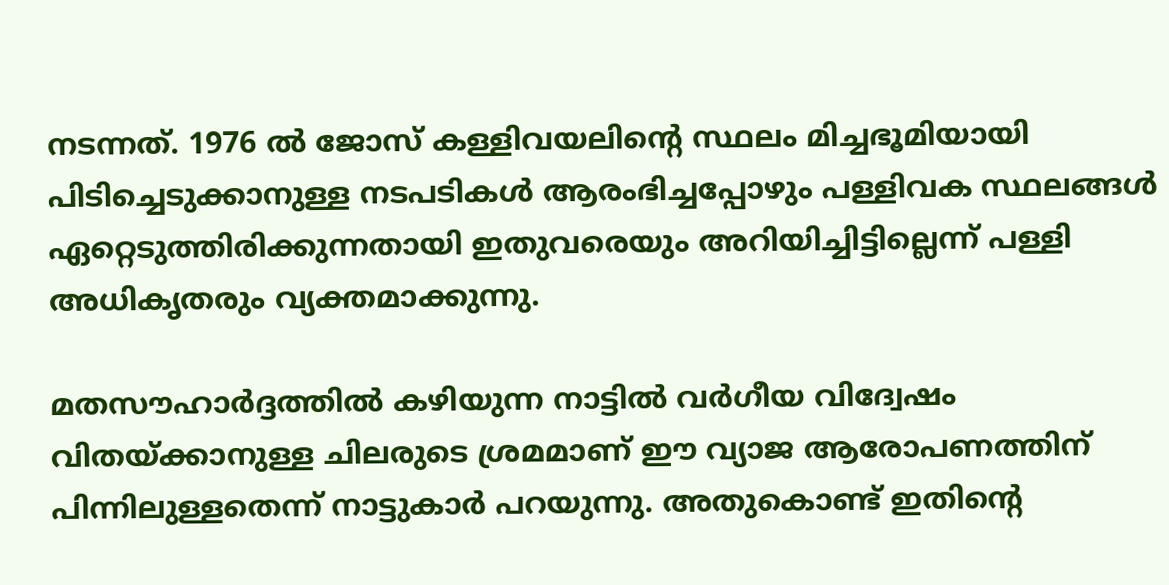നടന്നത്. 1976 ല്‍ ജോസ് കള്ളിവയലിന്റെ സ്ഥലം മിച്ചഭൂമിയായി പിടിച്ചെടുക്കാനുള്ള നടപടികള്‍ ആരംഭിച്ചപ്പോഴും പള്ളിവക സ്ഥലങ്ങള്‍ ഏറ്റെടുത്തിരിക്കുന്നതായി ഇതുവരെയും അറിയിച്ചിട്ടില്ലെന്ന് പള്ളി അധികൃതരും വ്യക്തമാക്കുന്നു.

മതസൗഹാര്‍ദ്ദത്തില്‍ കഴിയുന്ന നാട്ടില്‍ വര്‍ഗീയ വിദ്വേഷം വിതയ്ക്കാനുള്ള ചിലരുടെ ശ്രമമാണ് ഈ വ്യാജ ആരോപണത്തിന് പിന്നിലുള്ളതെന്ന് നാട്ടുകാര്‍ പറയുന്നു. അതുകൊണ്ട് ഇതിന്റെ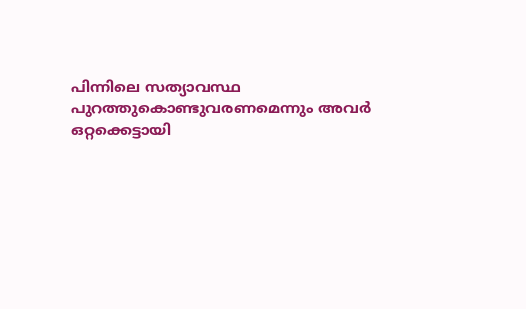പിന്നിലെ സത്യാവസ്ഥ പുറത്തുകൊണ്ടുവരണമെന്നും അവര്‍ ഒറ്റക്കെട്ടായി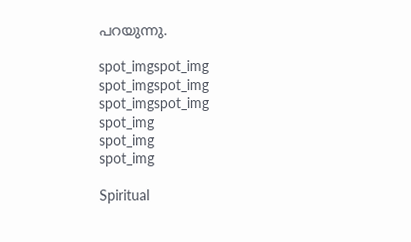പറയുന്നു.

spot_imgspot_img
spot_imgspot_img
spot_imgspot_img
spot_img
spot_img
spot_img

Spiritual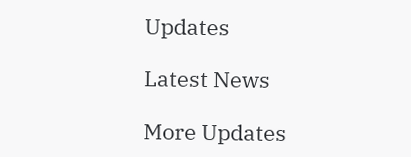Updates

Latest News

More Updates